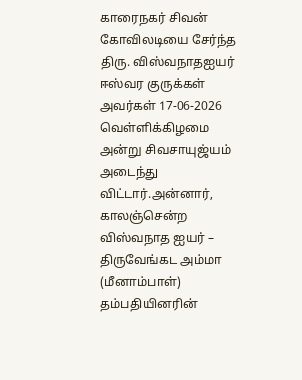காரைநகர் சிவன் கோவிலடியை சேர்ந்த திரு. விஸ்வநாதஐயர் ஈஸ்வர குருக்கள் அவர்கள் 17-06-2026 வெள்ளிக்கிழமை அன்று சிவசாயுஜ்யம் அடைந்து விட்டார்.அன்னார், காலஞ்சென்ற விஸ்வநாத ஐயர் – திருவேங்கட அம்மா (மீனாம்பாள்) தம்பதியினரின்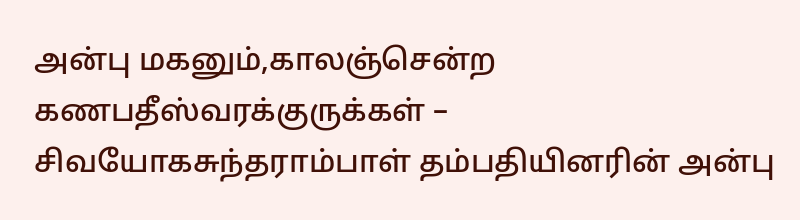அன்பு மகனும்,காலஞ்சென்ற கணபதீஸ்வரக்குருக்கள் – சிவயோகசுந்தராம்பாள் தம்பதியினரின் அன்பு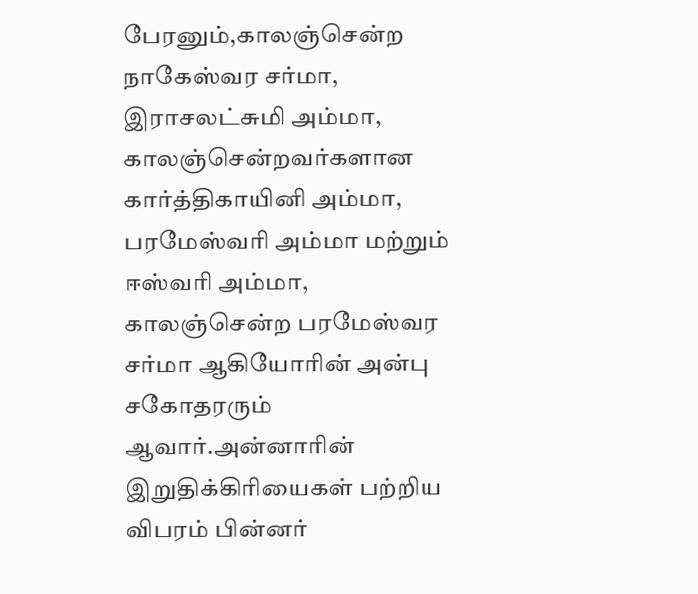பேரனும்,காலஞ்சென்ற நாகேஸ்வர சர்மா, இராசலட்சுமி அம்மா, காலஞ்சென்றவர்களான கார்த்திகாயினி அம்மா, பரமேஸ்வரி அம்மா மற்றும் ஈஸ்வரி அம்மா, காலஞ்சென்ற பரமேஸ்வர சர்மா ஆகியோரின் அன்பு சகோதரரும் ஆவார்.அன்னாரின் இறுதிக்கிரியைகள் பற்றிய விபரம் பின்னர்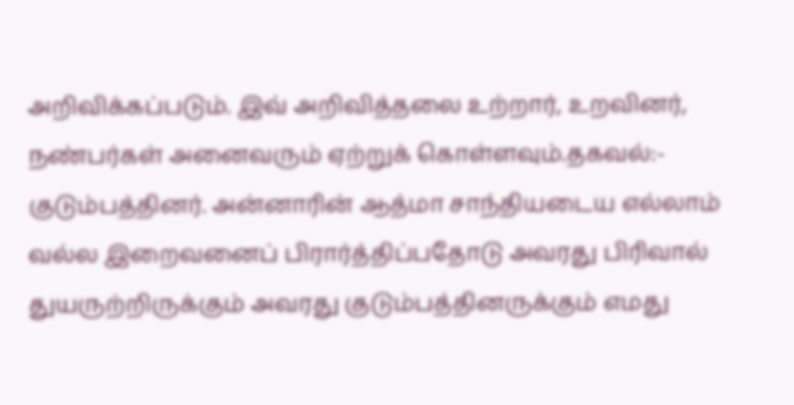அறிவிக்கப்படும். இவ் அறிவித்தலை உற்றார், உறவினர், நண்பர்கள் அனைவரும் ஏற்றுக் கொள்ளவும்.தகவல்:- குடும்பத்தினர். அன்னாரின் ஆத்மா சாந்தியடைய எல்லாம் வல்ல இறைவனைப் பிரார்த்திப்பதோடு அவரது பிரிவால் துயருற்றிருக்கும் அவரது குடும்பத்தினருக்கும் எமது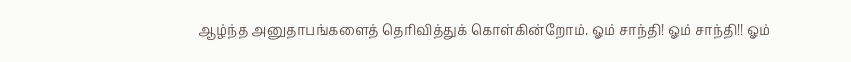ஆழ்ந்த அனுதாபங்களைத் தெரிவித்துக் கொள்கின்றோம். ஓம் சாந்தி! ஓம் சாந்தி!! ஓம்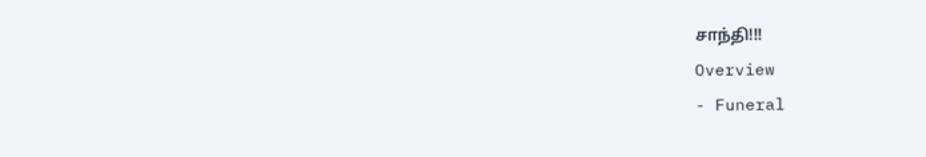சாந்தி!!!
Overview
- Funeral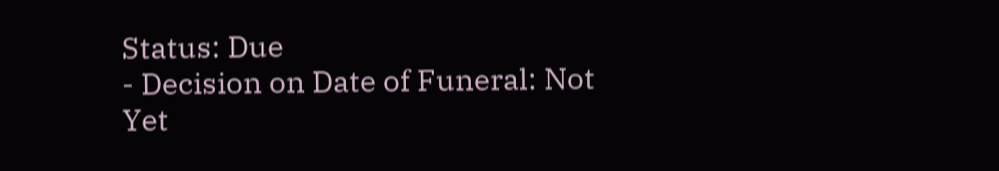Status: Due
- Decision on Date of Funeral: Not Yet